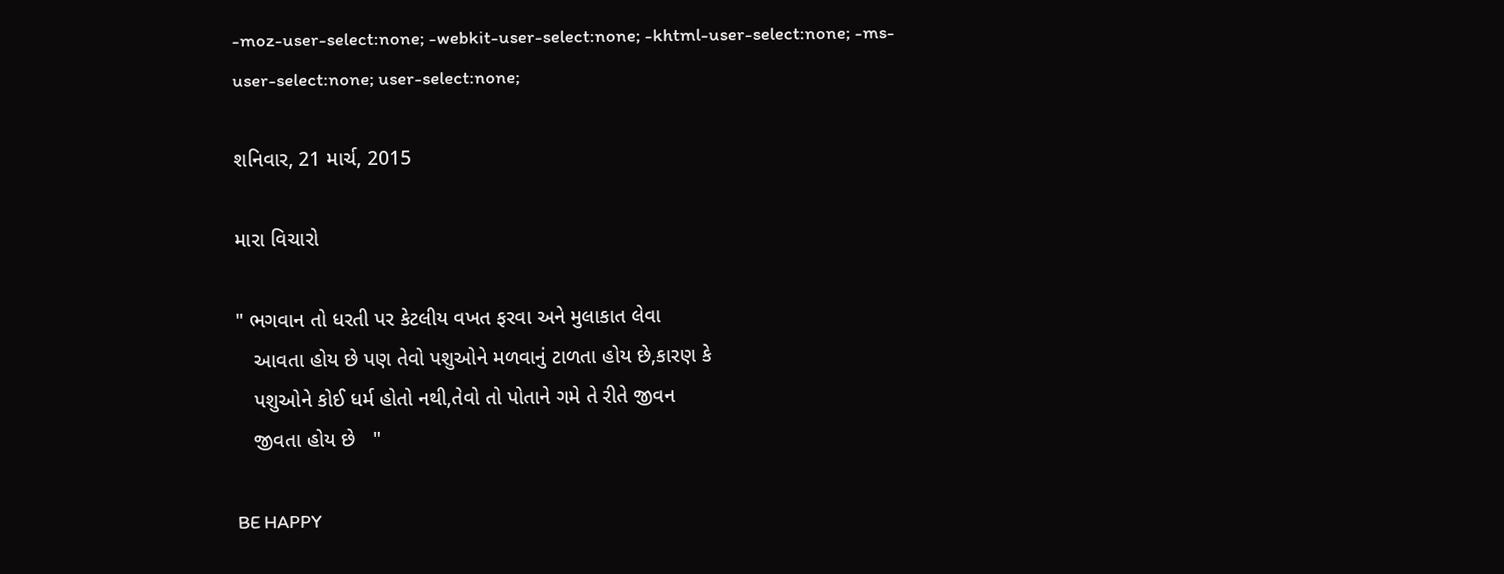-moz-user-select:none; -webkit-user-select:none; -khtml-user-select:none; -ms-user-select:none; user-select:none;

શનિવાર, 21 માર્ચ, 2015

મારા વિચારો

" ભગવાન તો ધરતી પર કેટલીય વખત ફરવા અને મુલાકાત લેવા
   આવતા હોય છે પણ તેવો પશુઓને મળવાનું ટાળતા હોય છે,કારણ કે
   પશુઓને કોઈ ધર્મ હોતો નથી,તેવો તો પોતાને ગમે તે રીતે જીવન
   જીવતા હોય છે   "

BE HAPPY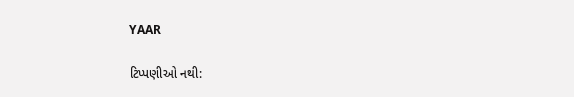YAAR

ટિપ્પણીઓ નથી: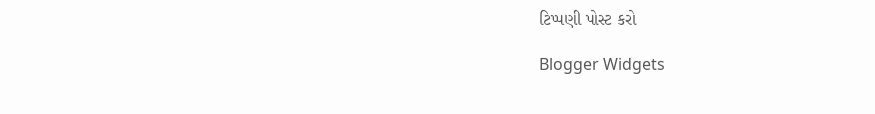ટિપ્પણી પોસ્ટ કરો

Blogger Widgets